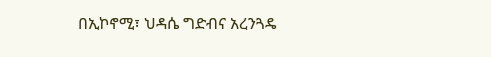በኢኮኖሚ፣ ህዳሴ ግድብና አረንጓዴ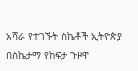አሻራ የተገኙት ስኬቶች ኢትዮጵያ በስኬታማ የከፍታ ጉዞዋ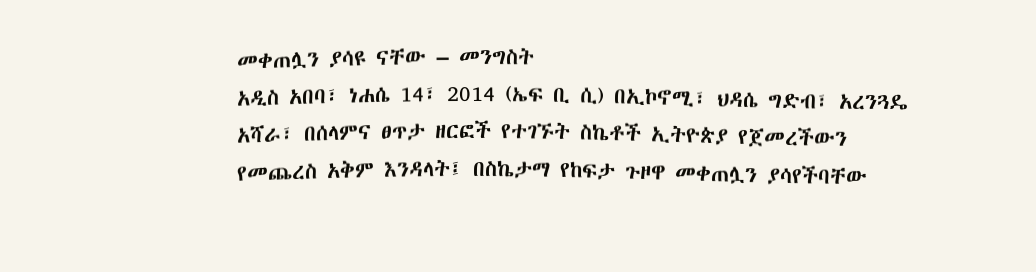መቀጠሏን ያሳዩ ናቸው – መንግስት
አዲስ አበባ፣ ነሐሴ 14፣ 2014 (ኤፍ ቢ ሲ) በኢኮኖሚ፣ ህዳሴ ግድብ፣ አረንጓዴ አሻራ፣ በሰላምና ፀጥታ ዘርፎች የተገኙት ስኬቶች ኢትዮጵያ የጀመረችውን የመጨረስ አቅም እንዳላት፤ በስኬታማ የከፍታ ጉዞዋ መቀጠሏን ያሳየችባቸው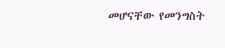መሆናቸው የመንግስት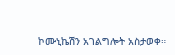ኮሙኒኬሽን አገልግሎት አስታወቀ።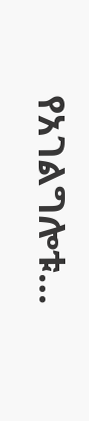የአገልግሎቱ…